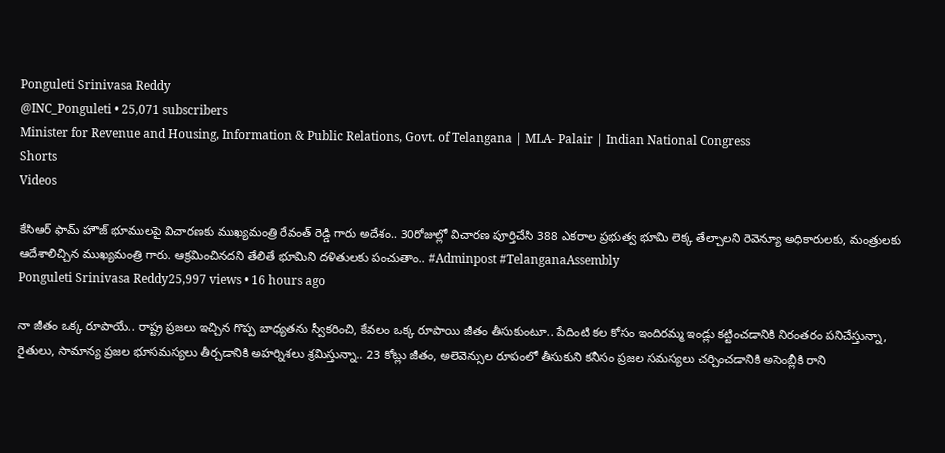Ponguleti Srinivasa Reddy
@INC_Ponguleti • 25,071 subscribers
Minister for Revenue and Housing, Information & Public Relations, Govt. of Telangana | MLA- Palair | Indian National Congress
Shorts
Videos

కేసిఆర్ ఫామ్ హౌజ్ భూములపై విచారణకు ముఖ్యమంత్రి రేవంత్ రెడ్డి గారు అదేశం.. 30రోజుల్లో విచారణ పూర్తిచేసి 388 ఎకరాల ప్రభుత్వ భూమి లెక్క తేల్చాలని రెవెన్యూ అధికారులకు, మంత్రులకు ఆదేశాలిచ్చిన ముఖ్యమంత్రి గారు. ఆక్రమించినదని తేలితే భూమిని దళితులకు పంచుతాం.. #Adminpost #TelanganaAssembly
Ponguleti Srinivasa Reddy25,997 views • 16 hours ago

నా జీతం ఒక్క రూపాయే.. రాష్ట్ర ప్రజలు ఇచ్చిన గొప్ప బాధ్యతను స్వీకరించి, కేవలం ఒక్క రూపాయి జీతం తీసుకుంటూ.. పేదింటి కల కోసం ఇందిరమ్మ ఇండ్లు కట్టించడానికి నిరంతరం పనిచేస్తున్నా, రైతులు, సామాన్య ప్రజల భూసమస్యలు తీర్చడానికి అహర్నిశలు శ్రమిస్తున్నా.. 23 కోట్లు జీతం, అలెవెన్సుల రూపంలో తీసుకుని కనీసం ప్రజల సమస్యలు చర్చించడానికి అసెంబ్లీకి రాని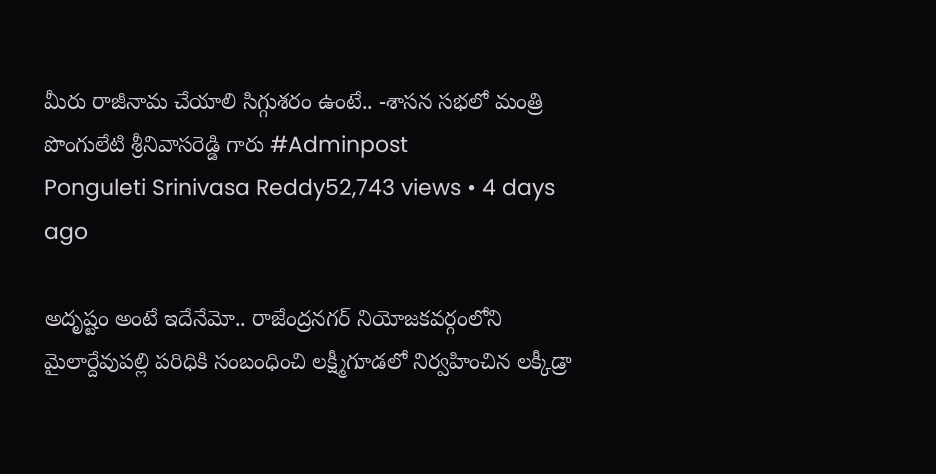మీరు రాజీనామ చేయాలి సిగ్గుశరం ఉంటే.. -శాసన సభలో మంత్రి పొంగులేటి శ్రీనివాసరెడ్డి గారు #Adminpost
Ponguleti Srinivasa Reddy52,743 views • 4 days ago

అదృష్టం అంటే ఇదేనేమో.. రాజేంద్రనగర్ నియోజకవర్గంలోని మైలార్దేవుపల్లి పరిధికి సంబంధించి లక్ష్మీగూడలో నిర్వహించిన లక్కీడ్రా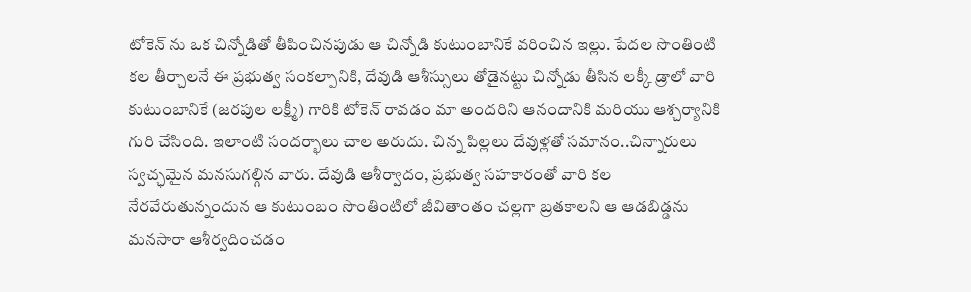టోకెన్ ను ఒక చిన్నోడితో తీపించినపుడు ఆ చిన్నోడి కుటుంబానికే వరించిన ఇల్లు. పేదల సొంతింటి కల తీర్చాలనే ఈ ప్రభుత్వ సంకల్పానికి, దేవుడి ఆశీస్సులు తోడైనట్టు చిన్నోడు తీసిన లక్కీ డ్రాలో వారి కుటుంబానికే (జరపుల లక్ష్మీ) గారికి టోకెన్ రావడం మా అందరిని ఆనందానికి మరియు ఆశ్చర్యానికి గురి చేసింది. ఇలాంటి సందర్భాలు చాల అరుదు. చిన్న పిల్లలు దేవుళ్లతో సమానం..చిన్నారులు స్వచ్ఛమైన మనసుగల్గిన వారు. దేవుడి ఆశీర్వాదం, ప్రభుత్వ సహకారంతో వారి కల నేరవేరుతున్నందున ఆ కుటుంబం సొంతింటిలో జీవితాంతం చల్లగా బ్రతకాలని ఆ ఆడబిడ్డను మనసారా ఆశీర్వదించడం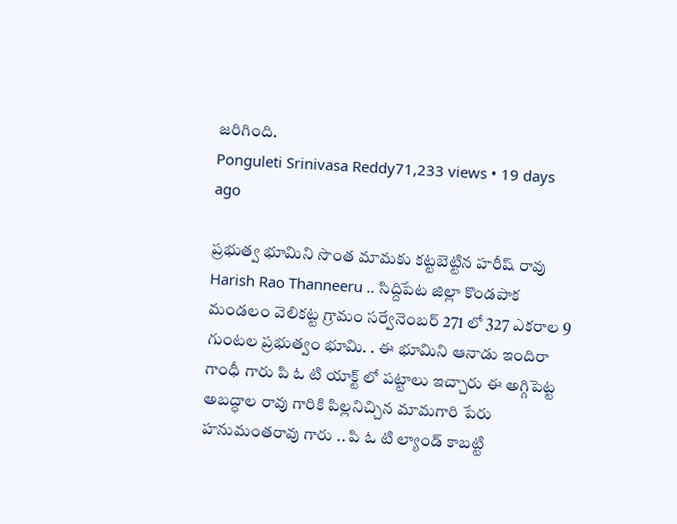జరిగింది.
Ponguleti Srinivasa Reddy71,233 views • 19 days ago

ప్రభుత్వ భూమిని సొంత మామకు కట్టబెట్టిన హరీష్ రావు Harish Rao Thanneeru .. సిద్దిపేట జిల్లా కొండపాక మండలం వెలికట్ట గ్రామం సర్వేనెంబర్ 271 లో 327 ఎకరాల 9 గుంటల ప్రభుత్వం భూమి. . ఈ భూమిని ఆనాడు ఇందిరా గాంధీ గారు పి ఓ టి యాక్ట్ లో పట్టాలు ఇచ్చారు ఈ అగ్గిపెట్ట అబద్ధాల రావు గారికి పిల్లనిచ్చిన మామగారి పేరు హనుమంతరావు గారు .. పి ఓ టి ల్యాండ్ కాబట్టి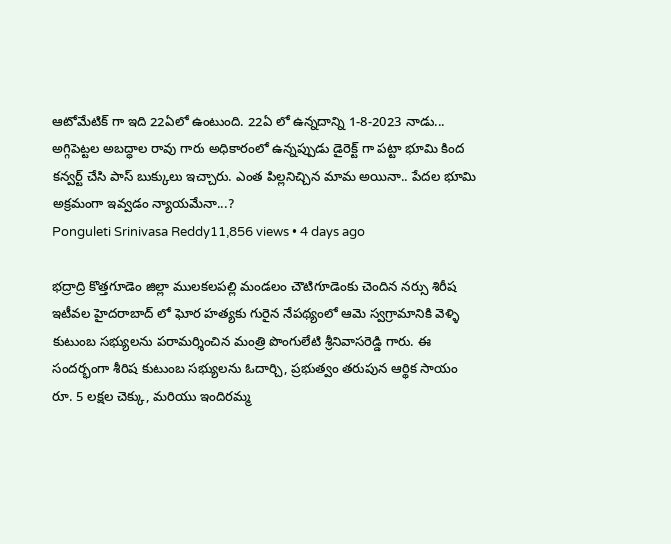ఆటోమేటిక్ గా ఇది 22ఏలో ఉంటుంది. 22ఏ లో ఉన్నదాన్ని 1-8-2023 నాడు... అగ్గిపెట్టల అబద్ధాల రావు గారు అధికారంలో ఉన్నప్పుడు డైరెక్ట్ గా పట్టా భూమి కింద కన్వర్ట్ చేసి పాస్ బుక్కులు ఇచ్చారు. ఎంత పిల్లనిచ్చిన మామ అయినా.. పేదల భూమి అక్రమంగా ఇవ్వడం న్యాయమేనా...?
Ponguleti Srinivasa Reddy11,856 views • 4 days ago

భద్రాద్రి కొత్తగూడెం జిల్లా ములకలపల్లి మండలం చౌటిగూడెంకు చెందిన నర్సు శిరీష ఇటీవల హైదరాబాద్ లో ఘోర హత్యకు గురైన నేపథ్యంలో ఆమె స్వగ్రామానికి వెళ్ళి కుటుంబ సభ్యులను పరామర్శించిన మంత్రి పొంగులేటి శ్రీనివాసరెడ్డి గారు. ఈ సందర్భంగా శీరిష కుటుంబ సభ్యులను ఓదార్చి, ప్రభుత్వం తరుపున ఆర్థిక సాయం రూ. 5 లక్షల చెక్కు, మరియు ఇందిరమ్మ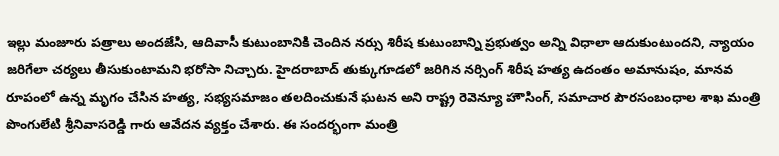ఇల్లు మంజూరు పత్రాలు అందజేసి, ఆదివాసీ కుటుంబానికి చెందిన నర్సు శిరీష కుటుంబాన్ని ప్రభుత్వం అన్ని విధాలా ఆదుకుంటుందని, న్యాయం జరిగేలా చర్యలు తీసుకుంటామని భరోసా నిచ్చారు. హైదరాబాద్ తుక్కుగూడలో జరిగిన నర్సింగ్ శిరీష హత్య ఉదంతం అమానుషం, మానవ రూపంలో ఉన్న మృగం చేసిన హత్య, సభ్యసమాజం తలదించుకునే ఘటన అని రాష్ట్ర రెవెన్యూ హౌసింగ్, సమాచార పౌరసంబంధాల శాఖ మంత్రి పొంగులేటి శ్రీనివాసరెడ్డి గారు ఆవేదన వ్యక్తం చేశారు. ఈ సందర్భంగా మంత్రి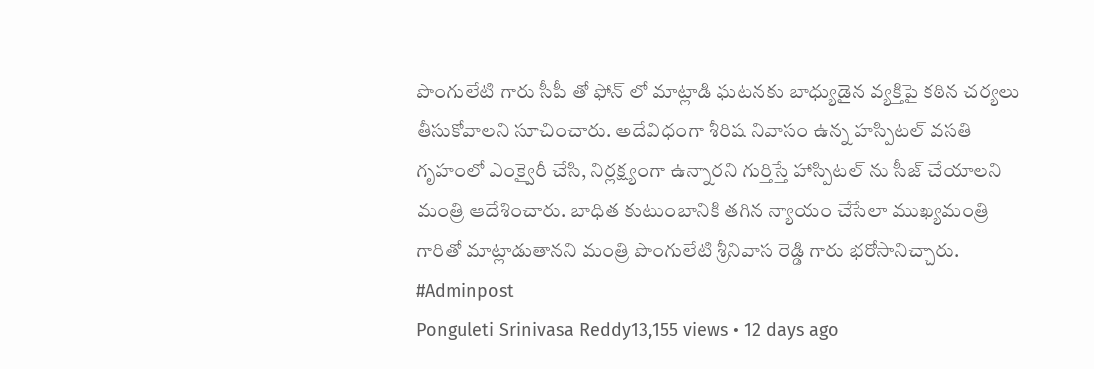పొంగులేటి గారు సీపీ తో ఫోన్ లో మాట్లాడి ఘటనకు బాధ్యుడైన వ్యక్తిపై కఠిన చర్యలు తీసుకోవాలని సూచించారు. అదేవిధంగా శీరిష నివాసం ఉన్న హస్పిటల్ వసతి గృహంలో ఎంక్వైరీ చేసి, నిర్లక్ష్యంగా ఉన్నారని గుర్తిస్తే హాస్పిటల్ ను సీజ్ చేయాలని మంత్రి ఆదేశించారు. బాధిత కుటుంబానికి తగిన న్యాయం చేసేలా ముఖ్యమంత్రి గారితో మాట్లాడుతానని మంత్రి పొంగులేటి శ్రీనివాస రెడ్డి గారు భరోసానిచ్చారు. #Adminpost
Ponguleti Srinivasa Reddy13,155 views • 12 days ago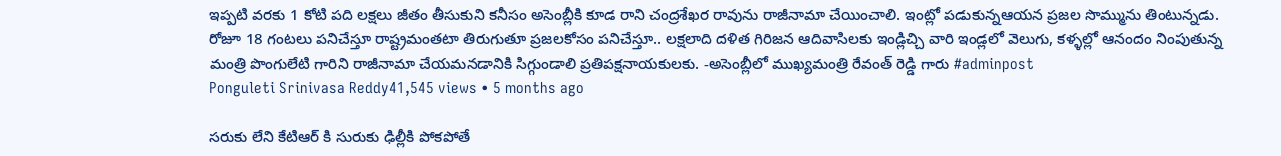ఇప్పటి వరకు 1 కోటి పది లక్షలు జీతం తీసుకుని కనీసం అసెంబ్లీకి కూడ రాని చంద్రశేఖర రావును రాజీనామా చేయించాలి. ఇంట్లో పడుకున్నఆయన ప్రజల సొమ్మును తింటున్నడు. రోజూ 18 గంటలు పనిచేస్తూ రాష్ట్రమంతటా తిరుగుతూ ప్రజలకోసం పనిచేస్తూ.. లక్షలాది దళిత గిరిజన ఆదివాసిలకు ఇండ్లిచ్చి వారి ఇండ్లలో వెలుగు, కళ్ళల్లో ఆనందం నింపుతున్న మంత్రి పొంగులేటి గారిని రాజీనామా చేయమనడానికి సిగ్గుండాలి ప్రతిపక్షనాయకులకు. -అసెంబ్లీలో ముఖ్యమంత్రి రేవంత్ రెడ్డి గారు #adminpost
Ponguleti Srinivasa Reddy41,545 views • 5 months ago

సరుకు లేని కేటిఆర్ కి సురుకు ఢిల్లీకి పోకపోతే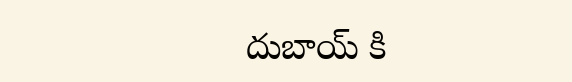దుబాయ్ కి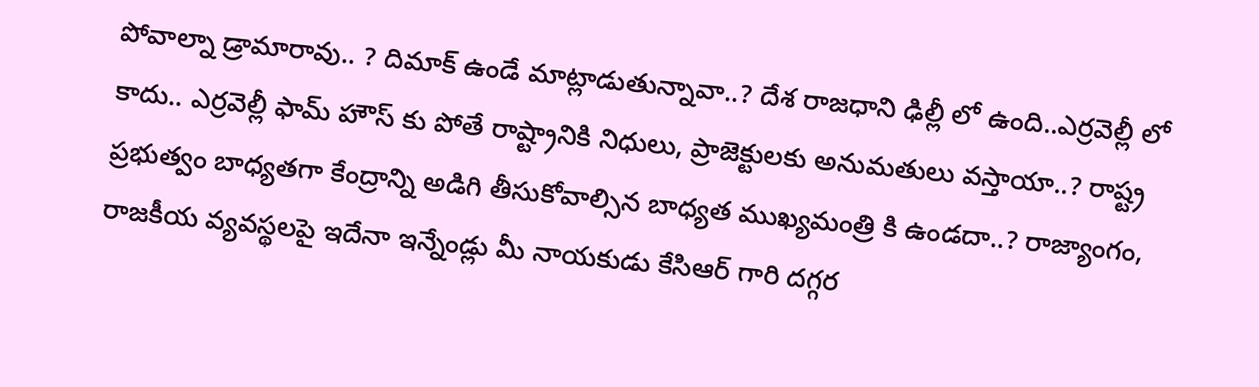పోవాల్నా డ్రామారావు.. ? దిమాక్ ఉండే మాట్లాడుతున్నావా..? దేశ రాజధాని ఢిల్లీ లో ఉంది..ఎర్రవెల్లీ లో కాదు.. ఎర్రవెల్లీ ఫామ్ హౌస్ కు పోతే రాష్ట్రానికి నిధులు, ప్రాజెక్టులకు అనుమతులు వస్తాయా..? రాష్ట్ర ప్రభుత్వం బాధ్యతగా కేంద్రాన్ని అడిగి తీసుకోవాల్సిన బాధ్యత ముఖ్యమంత్రి కి ఉండదా..? రాజ్యాంగం, రాజకీయ వ్యవస్థలపై ఇదేనా ఇన్నేండ్లు మీ నాయకుడు కేసిఆర్ గారి దగ్గర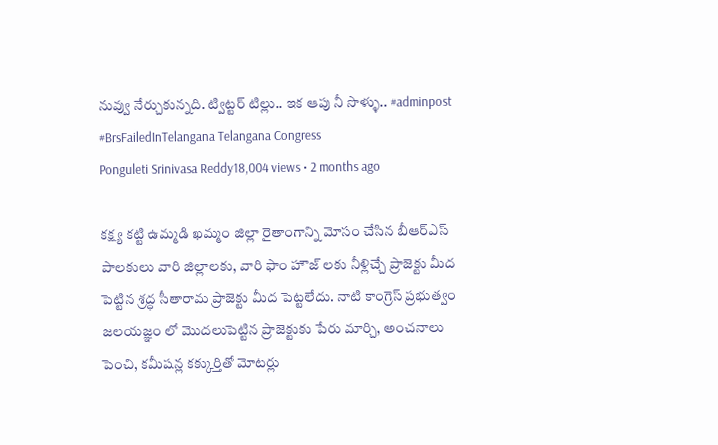నువ్వు నేర్చుకున్నది. ట్విట్టర్ టిల్లు.. ఇక ఆపు నీ సొళ్ళు.. #adminpost #BrsFailedInTelangana Telangana Congress
Ponguleti Srinivasa Reddy18,004 views • 2 months ago

కక్ష్య కట్టి ఉమ్మడి ఖమ్మం జిల్లా రైతాంగాన్ని మోసం చేసిన బీఆర్ఎస్ పాలకులు వారి జిల్లాలకు, వారి ఫాం హౌజ్ లకు నీళ్లిచ్చే ప్రాజెక్టు మీద పెట్టిన శ్రద్ధ సీతారామ ప్రాజెక్టు మీద పెట్టలేదు. నాటి కాంగ్రెస్ ప్రభుత్వం జలయజ్ఞం లో మొదలుపెట్టిన ప్రాజెక్టుకు పేరు మార్చి, అంచనాలు పెంచి, కమీషన్ల కక్కుర్తితో మోటర్లు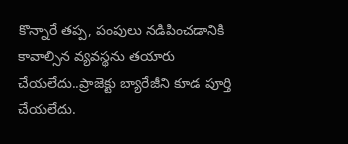కొన్నారే తప్ప, పంపులు నడిపించడానికి కావాల్సిన వ్యవస్థను తయారు చేయలేదు..ప్రాజెక్టు బ్యారేజీని కూడ పూర్తి చేయలేదు.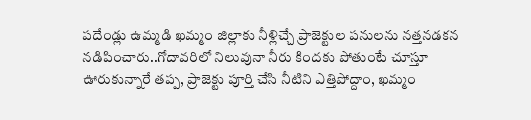పదేండ్లు ఉమ్మడి ఖమ్మం జిల్లాకు నీళ్లిచ్చే ప్రాజెక్టుల పనులను నత్తనడకన నడిపించారు..గోదావరిలో నిలువునా నీరు కిందకు పోతుంటే చూస్తూ ఊరుకున్నారే తప్ప, ప్రాజెక్టు పూర్తి చేసి నీటిని ఎత్తిపోద్దాం, ఖమ్మం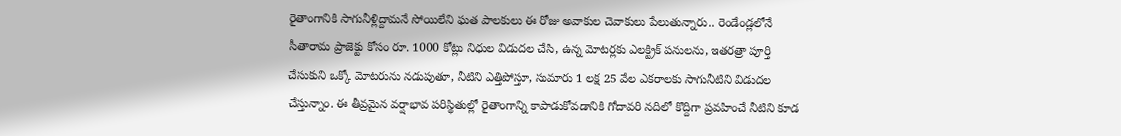రైతాంగానికి సాగునీళ్లిద్దామనే సోయిలేని ఘత పాలకులు ఈ రోజు అవాకుల చెవాకులు పేలుతున్నారు.. రెండేండ్లలోనే సీతారామ ప్రాజెక్టు కోసం రూ. 1000 కోట్లు నిధుల విడుదల చేసి, ఉన్న మోటర్లకు ఎలక్ట్రిక్ పనులను, ఇతరత్రా పూర్తి చేసుకుని ఒక్కో మోటరును నడుపుతూ, నీటిని ఎత్తిపోస్తూ, సుమారు 1 లక్ష 25 వేల ఎకరాలకు సాగునీటిని విడుదల చేస్తున్నాం. ఈ తీవ్రమైన వర్షాభావ పరిస్థితుల్లో రైతాంగాన్ని కాపాడుకోవడానికి గోదావరి నదిలో కొద్దిగా ప్రవహించే నీటిని కూడ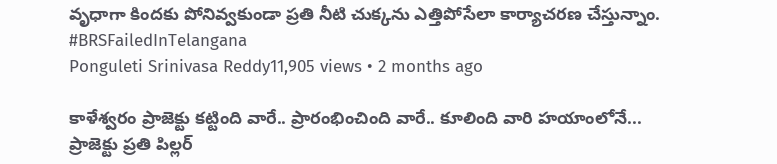వృధాగా కిందకు పోనివ్వకుండా ప్రతి నీటి చుక్కను ఎత్తిపోసేలా కార్యాచరణ చేస్తున్నాం. #BRSFailedInTelangana
Ponguleti Srinivasa Reddy11,905 views • 2 months ago

కాళేశ్వరం ప్రాజెక్టు కట్టింది వారే.. ప్రారంభించింది వారే.. కూలింది వారి హయాంలోనే... ప్రాజెక్టు ప్రతి పిల్లర్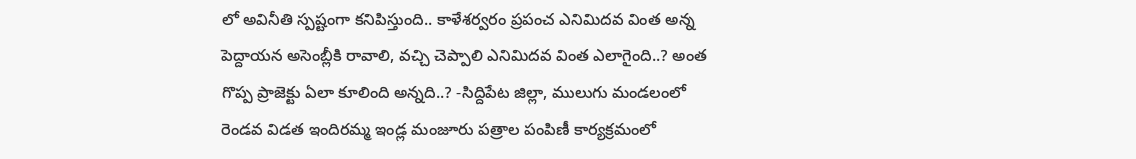లో అవినీతి స్పష్టంగా కనిపిస్తుంది.. కాళేశర్వరం ప్రపంచ ఎనిమిదవ వింత అన్న పెద్దాయన అసెంబ్లీకి రావాలి, వచ్చి చెప్పాలి ఎనిమిదవ వింత ఎలాగైంది..? అంత గొప్ప ప్రాజెక్టు ఏలా కూలింది అన్నది..? -సిద్దిపేట జిల్లా, ములుగు మండలంలో రెండవ విడత ఇందిరమ్మ ఇండ్ల మంజూరు పత్రాల పంపిణీ కార్యక్రమంలో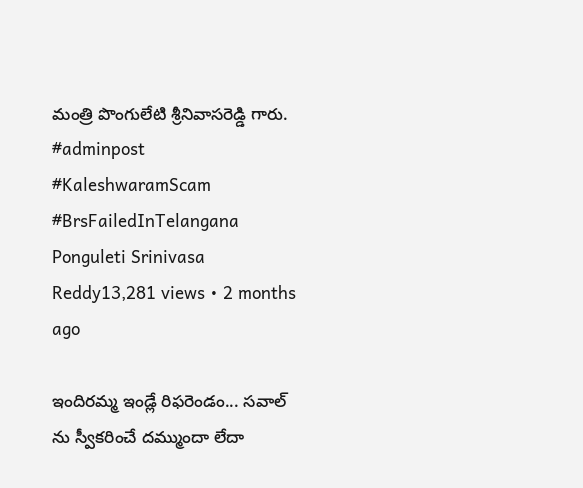మంత్రి పొంగులేటి శ్రీనివాసరెడ్డి గారు. #adminpost #KaleshwaramScam #BrsFailedInTelangana
Ponguleti Srinivasa Reddy13,281 views • 2 months ago

ఇందిరమ్మ ఇండ్లే రిఫరెండం... సవాల్ ను స్వీకరించే దమ్ముందా లేదా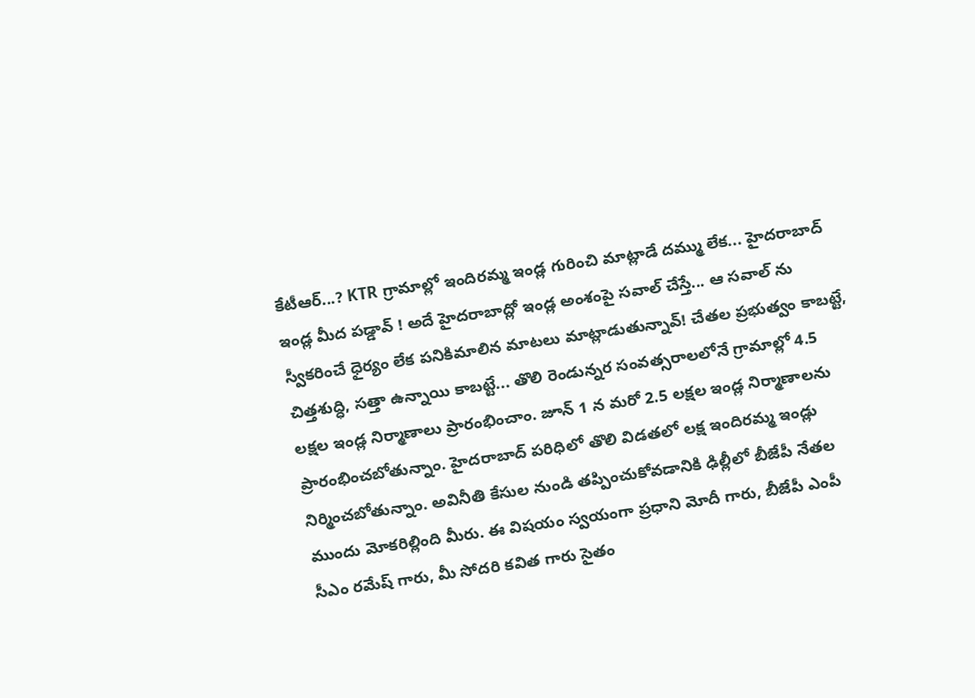కేటీఆర్...? KTR గ్రామాల్లో ఇందిరమ్మ ఇండ్ల గురించి మాట్లాడే దమ్ము లేక... హైదరాబాద్ ఇండ్ల మీద పడ్డావ్ ! అదే హైదరాబాద్లో ఇండ్ల అంశంపై సవాల్ చేస్తే... ఆ సవాల్ ను స్వీకరించే ధైర్యం లేక పనికిమాలిన మాటలు మాట్లాడుతున్నావ్! చేతల ప్రభుత్వం కాబట్టే, చిత్తశుద్ధి, సత్తా ఉన్నాయి కాబట్టే... తొలి రెండున్నర సంవత్సరాలలోనే గ్రామాల్లో 4.5 లక్షల ఇండ్ల నిర్మాణాలు ప్రారంభించాం. జూన్ 1 న మరో 2.5 లక్షల ఇండ్ల నిర్మాణాలను ప్రారంభించబోతున్నాం. హైదరాబాద్ పరిధిలో తొలి విడతలో లక్ష ఇందిరమ్మ ఇండ్లు నిర్మించబోతున్నాం. అవినీతి కేసుల నుండి తప్పించుకోవడానికి ఢిల్లీలో బీజేపీ నేతల ముందు మోకరిల్లింది మీరు. ఈ విషయం స్వయంగా ప్రధాని మోదీ గారు, బీజేపీ ఎంపీ సీఎం రమేష్ గారు, మీ సోదరి కవిత గారు సైతం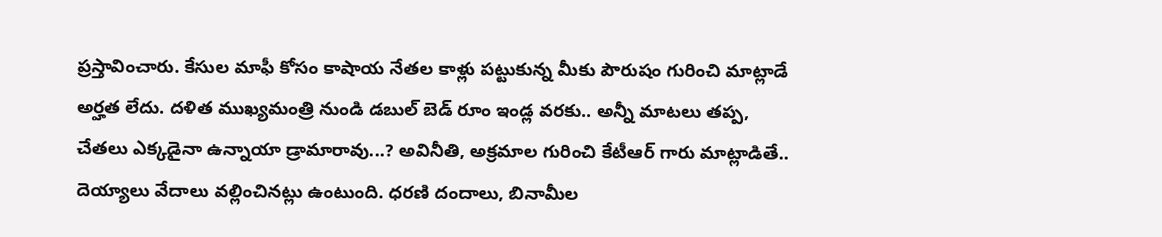ప్రస్తావించారు. కేసుల మాఫీ కోసం కాషాయ నేతల కాళ్లు పట్టుకున్న మీకు పౌరుషం గురించి మాట్లాడే అర్హత లేదు. దళిత ముఖ్యమంత్రి నుండి డబుల్ బెడ్ రూం ఇండ్ల వరకు.. అన్నీ మాటలు తప్ప, చేతలు ఎక్కడైనా ఉన్నాయా డ్రామారావు...? అవినీతి, అక్రమాల గురించి కేటీఆర్ గారు మాట్లాడితే.. దెయ్యాలు వేదాలు వల్లించినట్లు ఉంటుంది. ధరణి దందాలు, బినామీల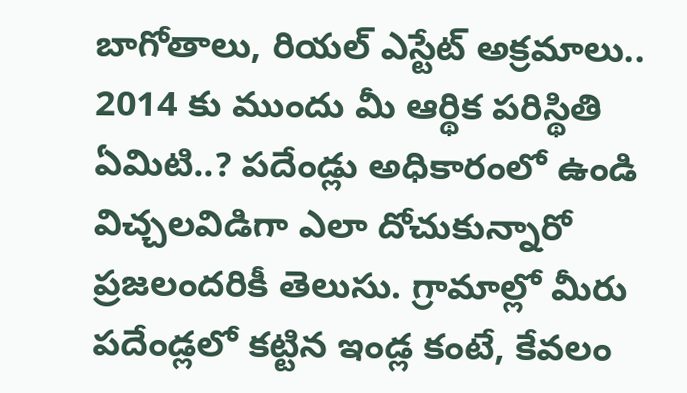బాగోతాలు, రియల్ ఎస్టేట్ అక్రమాలు.. 2014 కు ముందు మీ ఆర్థిక పరిస్థితి ఏమిటి..? పదేండ్లు అధికారంలో ఉండి విచ్చలవిడిగా ఎలా దోచుకున్నారో ప్రజలందరికీ తెలుసు. గ్రామాల్లో మీరు పదేండ్లలో కట్టిన ఇండ్ల కంటే, కేవలం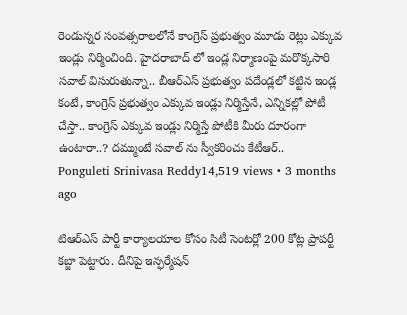రెండున్నర సంవత్సరాలలోనే కాంగ్రెస్ ప్రభుత్వం మూడు రెట్లు ఎక్కువ ఇండ్లు నిర్మించింది. హైదరాబాద్ లో ఇండ్ల నిర్మాణంపై మరొక్కసారి సవాల్ విసురుతున్నా.. బీఆర్ఎస్ ప్రభుత్వం పదేండ్లలో కట్టిన ఇండ్ల కంటే, కాంగ్రెస్ ప్రభుత్వం ఎక్కువ ఇండ్లు నిర్మిస్తేనే, ఎన్నికల్లో పోటీ చేస్తా.. కాంగ్రెస్ ఎక్కువ ఇండ్లు నిర్మిస్తే పోటీకి మీరు దూరంగా ఉంటారా..? దమ్ముంటే సవాల్ ను స్వీకరించు కేటీఆర్..
Ponguleti Srinivasa Reddy14,519 views • 3 months ago

టిఆర్ఎస్ పార్టీ కార్యాలయాల కోసం సిటీ సెంటర్లో 200 కోట్ల ప్రాపర్టీ కబ్జా పెట్టారు. దీనిపై ఇన్ఫర్మేషన్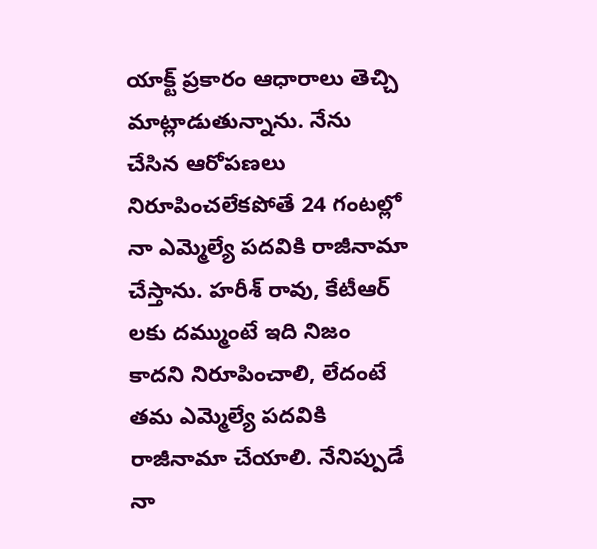యాక్ట్ ప్రకారం ఆధారాలు తెచ్చి మాట్లాడుతున్నాను. నేను చేసిన ఆరోపణలు నిరూపించలేకపోతే 24 గంటల్లో నా ఎమ్మెల్యే పదవికి రాజీనామా చేస్తాను. హరీశ్ రావు, కేటీఆర్ లకు దమ్ముంటే ఇది నిజం కాదని నిరూపించాలి, లేదంటే తమ ఎమ్మెల్యే పదవికి రాజీనామా చేయాలి. నేనిప్పుడే నా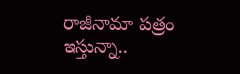రాజీనామా పత్రం ఇస్తున్నా..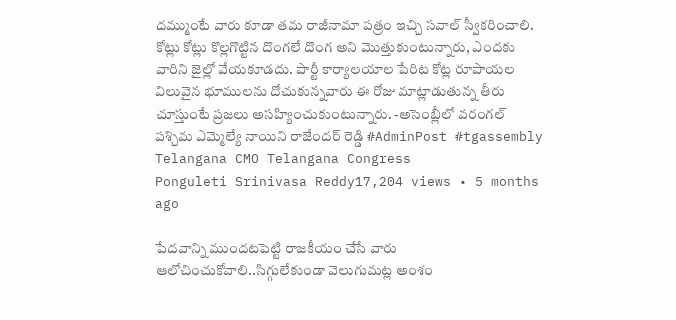దమ్ముంటే వారు కూడా తమ రాజీనామా పత్రం ఇచ్చి సవాల్ స్వీకరించాలి. కోట్లు కోట్లు కొల్లగొట్టిన దొంగలే దొంగ అని మొత్తుకుంటున్నారు, ఎందకు వారిని జైల్లో వేయకూడదు. పార్టీ కార్యాలయాల పేరిట కోట్ల రూపాయల విలువైన భూములను దోచుకున్నవారు ఈ రోజు మాట్లాడుతున్న తీరు చూస్తుంటే ప్రజలు అసహ్యించుకుంటున్నారు. -అసెంబ్లీలో వరంగల్ పశ్చిమ ఎమ్మెల్యే నాయిని రాజేందర్ రెడ్డి #AdminPost #tgassembly Telangana CMO Telangana Congress
Ponguleti Srinivasa Reddy17,204 views • 5 months ago

పేదవాన్ని ముందటపెట్టి రాజకీయం చేసే వారు ఆలోచించుకోవాలి..సిగ్గులేకుండా వెలుగుమట్ల అంశం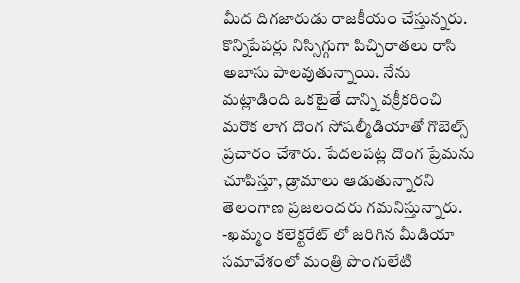మీద దిగజారుడు రాజకీయం చేస్తున్నరు. కొన్నిపేపర్లు నిస్సిగ్గుగా పిచ్చిరాతలు రాసి అబాసు పాలవుతున్నాయి. నేను మట్లాడింది ఒకటైతే దాన్ని వక్రీకరించి మరొక లాగ దొంగ సోషల్మీడియాతో గొబెల్స్ ప్రచారం చేశారు. పేదలపట్ల దొంగ ప్రేమను చూపిస్తూ, డ్రామాలు ఆడుతున్నారని తెలంగాణ ప్రజలందరు గమనిస్తున్నారు. -ఖమ్మం కలెక్టరేట్ లో జరిగిన మీడియా సమావేశంలో మంత్రి పొంగులేటి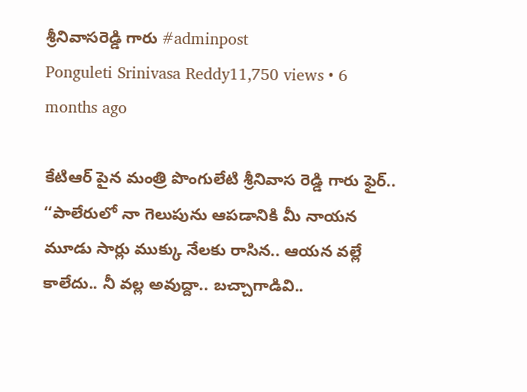శ్రీనివాసరెడ్డి గారు #adminpost
Ponguleti Srinivasa Reddy11,750 views • 6 months ago

కేటిఆర్ పైన మంత్రి పొంగులేటి శ్రీనివాస రెడ్డి గారు ఫైర్.. ‘‘పాలేరులో నా గెలుపును ఆపడానికి మీ నాయన మూడు సార్లు ముక్కు నేలకు రాసిన.. ఆయన వల్లే కాలేదు.. నీ వల్ల అవుద్దా.. బచ్చాగాడివి..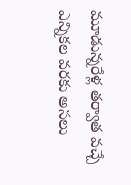మూడున్నరేళ్ల తర్వాత వచ్చే ఎన్నికల వరకు అసలు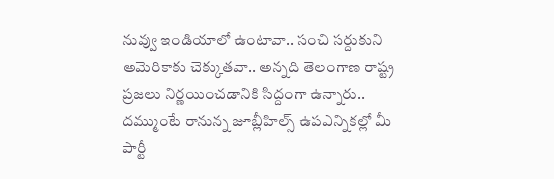నువ్వు ఇండియాలో ఉంటావా.. సంచి సర్దుకుని అమెరికాకు చెక్కుతవా.. అన్నది తెలంగాణ రాష్ట్ర ప్రజలు నిర్ణయించడానికి సిద్దంగా ఉన్నారు.. దమ్ముంటే రానున్న జూబ్లీహిల్స్ ఉపఎన్నికల్లో మీ పార్టీ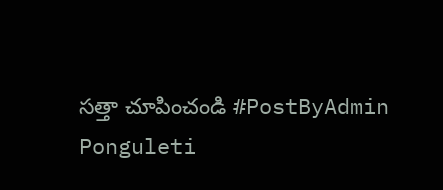సత్తా చూపించండి #PostByAdmin
Ponguleti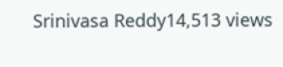Srinivasa Reddy14,513 views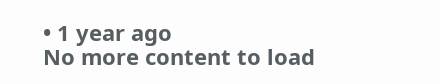• 1 year ago
No more content to load